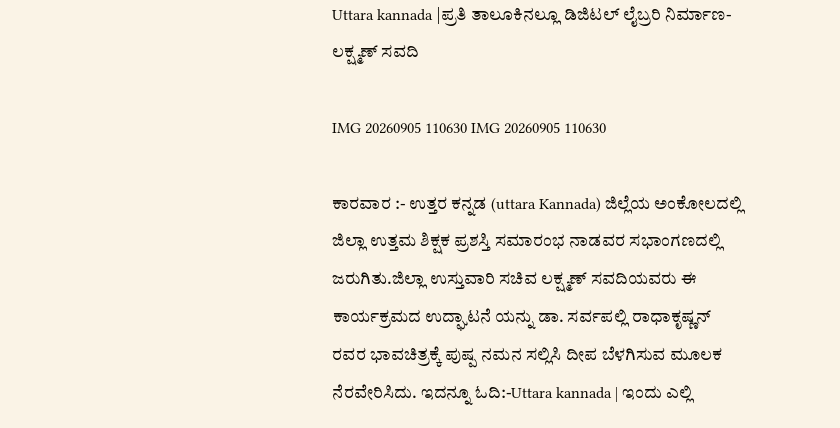Uttara kannada |ಪ್ರತಿ ತಾಲೂಕಿನಲ್ಲೂ ಡಿಜಿಟಲ್ ಲೈಬ್ರರಿ ನಿರ್ಮಾಣ-ಲಕ್ಷ್ಮಣ್ ಸವದಿ

IMG 20260905 110630 IMG 20260905 110630

ಕಾರವಾರ :- ಉತ್ತರ ಕನ್ನಡ (uttara Kannada) ಜಿಲ್ಲೆಯ ಅಂಕೋಲದಲ್ಲಿ ಜಿಲ್ಲಾ ಉತ್ತಮ ಶಿಕ್ಷಕ ಪ್ರಶಸ್ತಿ ಸಮಾರಂಭ ನಾಡವರ ಸಭಾಂಗಣದಲ್ಲಿ ಜರುಗಿತು.ಜಿಲ್ಲಾ ಉಸ್ತುವಾರಿ ಸಚಿವ ಲಕ್ಷ್ಮಣ್ ಸವದಿಯವರು ಈ ಕಾರ್ಯಕ್ರಮದ ಉದ್ಘಾಟನೆ ಯನ್ನು ಡಾ. ಸರ್ವಪಲ್ಲಿ ರಾಧಾಕೃಷ್ಣನ್ ರವರ ಭಾವಚಿತ್ರಕ್ಕೆ ಪುಷ್ಪ ನಮನ ಸಲ್ಲಿಸಿ ದೀಪ ಬೆಳಗಿಸುವ ಮೂಲಕ ನೆರವೇರಿಸಿದು. ಇದನ್ನೂ ಓದಿ:-Uttara kannada | ಇಂದು ಎಲ್ಲಿ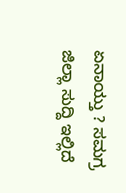ಏನಾಯ್ತು ? ಸಮಗ್ರ ಜಿಲ್ಲಾ ಸುದ್ದಿ ಇಲ್ಲಿದೆ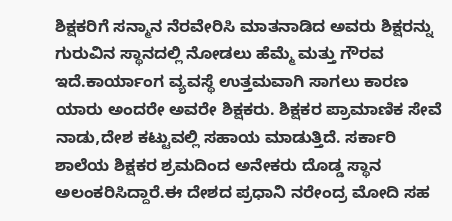ಶಿಕ್ಷಕರಿಗೆ ಸನ್ಮಾನ ನೆರವೇರಿಸಿ ಮಾತನಾಡಿದ ಅವರು ಶಿಕ್ಷರನ್ನು ಗುರುವಿನ ಸ್ಥಾನದಲ್ಲಿ ನೋಡಲು ಹೆಮ್ಮೆ ಮತ್ತು ಗೌರವ ಇದೆ.ಕಾರ್ಯಾಂಗ ವ್ಯವಸ್ಥೆ ಉತ್ತಮವಾಗಿ ಸಾಗಲು ಕಾರಣ ಯಾರು ಅಂದರೇ ಅವರೇ ಶಿಕ್ಷಕರು. ಶಿಕ್ಷಕರ ಪ್ರಾಮಾಣಿಕ ಸೇವೆ ನಾಡು,ದೇಶ ಕಟ್ಟುವಲ್ಲಿ ಸಹಾಯ ಮಾಡುತ್ತಿದೆ. ಸರ್ಕಾರಿ ಶಾಲೆಯ ಶಿಕ್ಷಕರ ಶ್ರಮದಿಂದ ಅನೇಕರು ದೊಡ್ಡ ಸ್ಥಾನ ಅಲಂಕರಿಸಿದ್ದಾರೆ.ಈ ದೇಶದ ಪ್ರಧಾನಿ ನರೇಂದ್ರ ಮೋದಿ ಸಹ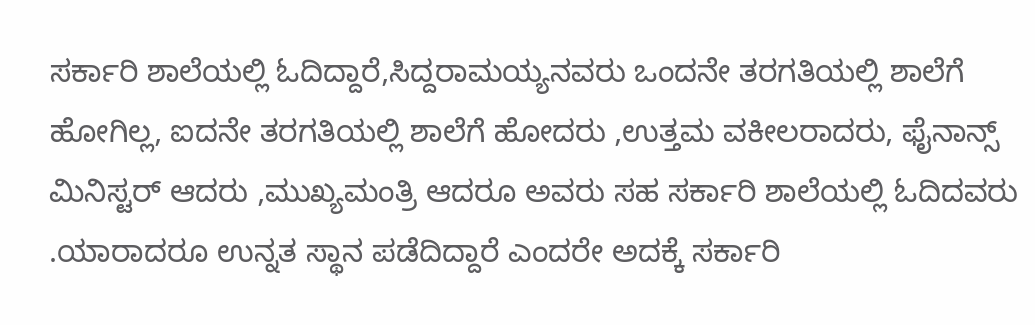ಸರ್ಕಾರಿ ಶಾಲೆಯಲ್ಲಿ ಓದಿದ್ದಾರೆ,ಸಿದ್ದರಾಮಯ್ಯನವರು ಒಂದನೇ ತರಗತಿಯಲ್ಲಿ ಶಾಲೆಗೆ ಹೋಗಿಲ್ಲ, ಐದನೇ ತರಗತಿಯಲ್ಲಿ ಶಾಲೆಗೆ ಹೋದರು ,ಉತ್ತಮ ವಕೀಲರಾದರು, ಫೈನಾನ್ಸ್ ಮಿನಿಸ್ಟರ್ ಆದರು ,ಮುಖ್ಯಮಂತ್ರಿ ಆದರೂ ಅವರು ಸಹ ಸರ್ಕಾರಿ ಶಾಲೆಯಲ್ಲಿ ಓದಿದವರು .ಯಾರಾದರೂ ಉನ್ನತ ಸ್ಥಾನ ಪಡೆದಿದ್ದಾರೆ ಎಂದರೇ ಅದಕ್ಕೆ ಸರ್ಕಾರಿ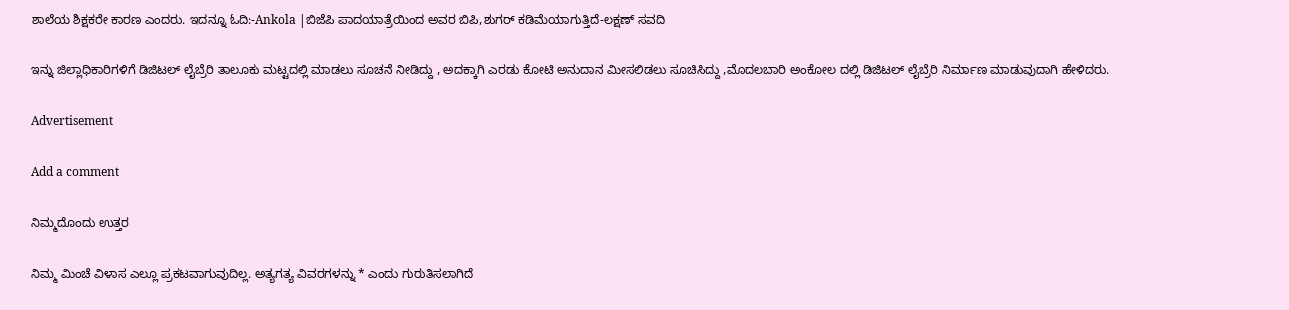ಶಾಲೆಯ ಶಿಕ್ಷಕರೇ ಕಾರಣ ಎಂದರು. ಇದನ್ನೂ ಓದಿ:-Ankola |ಬಿಜೆಪಿ ಪಾದಯಾತ್ರೆಯಿಂದ ಅವರ ಬಿಪಿ,ಶುಗರ್ ಕಡಿಮೆಯಾಗುತ್ತಿದೆ-ಲಕ್ಷಣ್ ಸವದಿ

ಇನ್ನು ಜಿಲ್ಲಾಧಿಕಾರಿಗಳಿಗೆ ಡಿಜಿಟಲ್ ಲೈಬ್ರೆರಿ ತಾಲೂಕು ಮಟ್ಟದಲ್ಲಿ ಮಾಡಲು ಸೂಚನೆ ನೀಡಿದ್ದು , ಅದಕ್ಕಾಗಿ ಎರಡು ಕೋಟಿ ಅನುದಾನ ಮೀಸಲಿಡಲು ಸೂಚಿಸಿದ್ದು ,ಮೊದಲಬಾರಿ ಅಂಕೋಲ ದಲ್ಲಿ ಡಿಜಿಟಲ್ ಲೈಬ್ರೆರಿ ನಿರ್ಮಾಣ ಮಾಡುವುದಾಗಿ ಹೇಳಿದರು.

Advertisement

Add a comment

ನಿಮ್ಮದೊಂದು ಉತ್ತರ

ನಿಮ್ಮ ಮಿಂಚೆ ವಿಳಾಸ ಎಲ್ಲೂ ಪ್ರಕಟವಾಗುವುದಿಲ್ಲ. ಅತ್ಯಗತ್ಯ ವಿವರಗಳನ್ನು * ಎಂದು ಗುರುತಿಸಲಾಗಿದೆ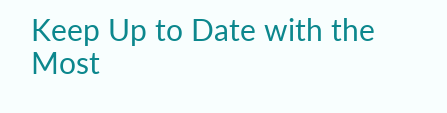Keep Up to Date with the Most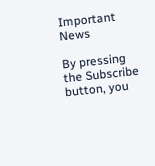Important News

By pressing the Subscribe button, you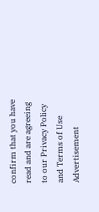confirm that you have read and are agreeing to our Privacy Policy and Terms of Use
Advertisement